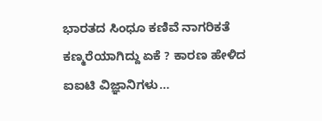ಭಾರತದ ಸಿಂಧೂ ಕಣಿವೆ ನಾಗರಿಕತೆ ಕಣ್ಮರೆಯಾಗಿದ್ದು ಏಕೆ ? ಕಾರಣ ಹೇಳಿದ ಐಐಟಿ ವಿಜ್ಞಾನಿಗಳು…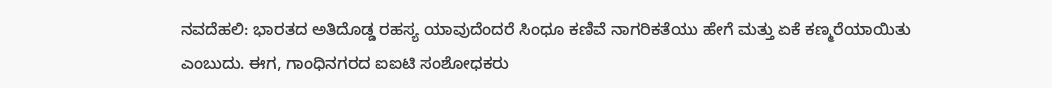ನವದೆಹಲಿ: ಭಾರತದ ಅತಿದೊಡ್ಡ ರಹಸ್ಯ ಯಾವುದೆಂದರೆ ಸಿಂಧೂ ಕಣಿವೆ ನಾಗರಿಕತೆಯು ಹೇಗೆ ಮತ್ತು ಏಕೆ ಕಣ್ಮರೆಯಾಯಿತು ಎಂಬುದು. ಈಗ, ಗಾಂಧಿನಗರದ ಐಐಟಿ ಸಂಶೋಧಕರು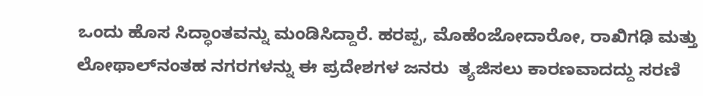ಒಂದು ಹೊಸ ಸಿದ್ಧಾಂತವನ್ನು ಮಂಡಿಸಿದ್ದಾರೆ. ಹರಪ್ಪ, ಮೊಹೆಂಜೋದಾರೋ, ರಾಖಿಗಢಿ ಮತ್ತು ಲೋಥಾಲ್‌ನಂತಹ ನಗರಗಳನ್ನು ಈ ಪ್ರದೇಶಗಳ ಜನರು  ತ್ಯಜಿಸಲು ಕಾರಣವಾದದ್ದು ಸರಣಿ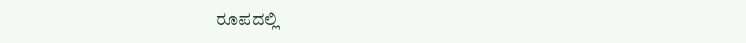ರೂಪದಲ್ಲಿ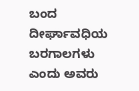ಬಂದ ದೀರ್ಘಾವಧಿಯ ಬರಗಾಲಗಳು ಎಂದು ಅವರು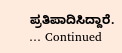ಪ್ರತಿಪಾದಿಸಿದ್ದಾರೆ. … Continued